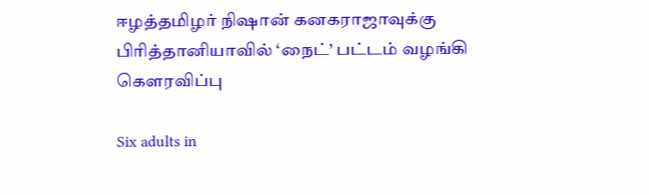ஈழத்தமிழர் நிஷான் கனகராஜாவுக்கு பிரித்தானியாவில் ‘நைட்’ பட்டம் வழங்கி கௌரவிப்பு

Six adults in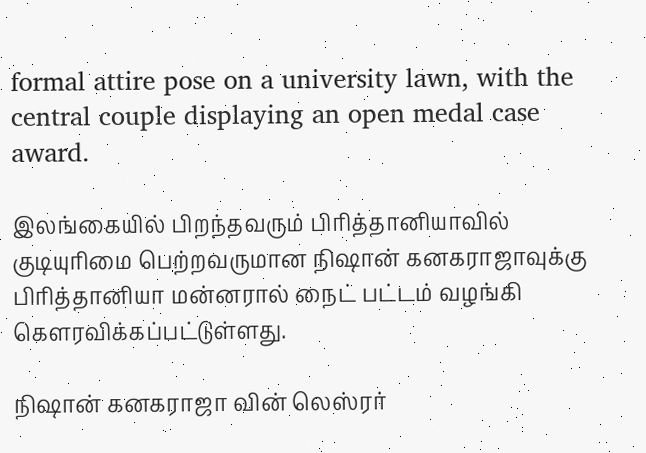formal attire pose on a university lawn, with the central couple displaying an open medal case award.

இலங்கையில் பிறந்தவரும் பிரித்தானியாவில் குடியுரிமை பெற்றவருமான நிஷான் கனகராஜாவுக்கு பிரித்தானியா மன்னரால் நைட் பட்டம் வழங்கி கௌரவிக்கப்பட்டுள்ளது.

நிஷான் கனகராஜா வின் லெஸ்ரர்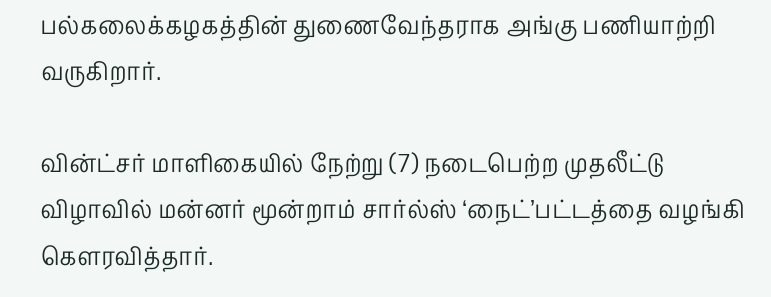பல்கலைக்கழகத்தின் துணைவேந்தராக அங்கு பணியாற்றி வருகிறார்.

வின்ட்சர் மாளிகையில் நேற்று (7) நடைபெற்ற முதலீட்டு விழாவில் மன்னர் மூன்றாம் சார்ல்ஸ் ‘நைட்’பட்டத்தை வழங்கி கௌரவித்தார்.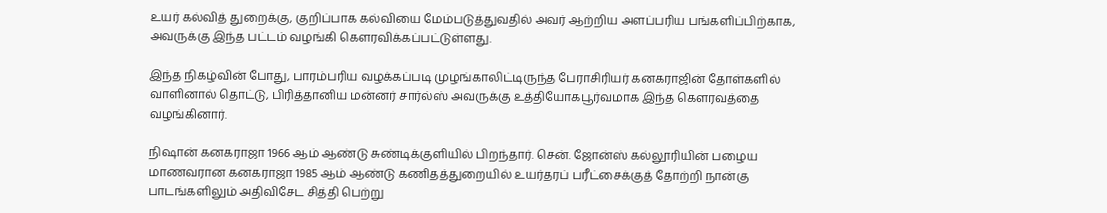உயர் கல்வித் துறைக்கு, குறிப்பாக கல்வியை மேம்படுத்துவதில் அவர் ஆற்றிய அளப்பரிய பங்களிப்பிற்காக, அவருக்கு இந்த பட்டம் வழங்கி கௌரவிக்கப்பட்டுள்ளது.

இந்த நிகழ்வின் போது, பாரம்பரிய வழக்கப்படி முழங்காலிட்டிருந்த பேராசிரியர் கனகராஜின் தோள்களில் வாளினால் தொட்டு, பிரித்தானிய மன்னர் சார்ல்ஸ் அவருக்கு உத்தியோகபூர்வமாக இந்த கௌரவத்தை வழங்கினார்.

நிஷான் கனகராஜா 1966 ஆம் ஆண்டு சுண்டிக்குளியில் பிறந்தார். சென். ஜோன்ஸ் கல்லூரியின் பழைய மாணவரான கனகராஜா 1985 ஆம் ஆண்டு கணிதத்துறையில் உயர்தரப் பரீட்சைக்குத் தோற்றி நான்கு பாடங்களிலும் அதிவிசேட சித்தி பெற்று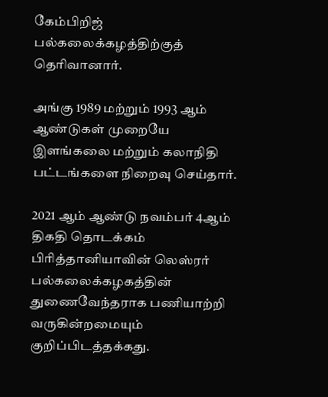கேம்பிறிஜ் பல்கலைக்கழத்திற்குத் தெரிவானார்.

அங்கு 1989 மற்றும் 1993 ஆம் ஆண்டுகள் முறையே இளங்கலை மற்றும் கலாநிதி பட்டங்களை நிறைவு செய்தார்.

2021 ஆம் ஆண்டு நவம்பர் 4ஆம் திகதி தொடக்கம் பிரித்தானியாவின் லெஸ்ரர் பல்கலைக்கழகத்தின் துணைவேந்தராக பணியாற்றி வருகின்றமையும் குறிப்பிடத்தக்கது.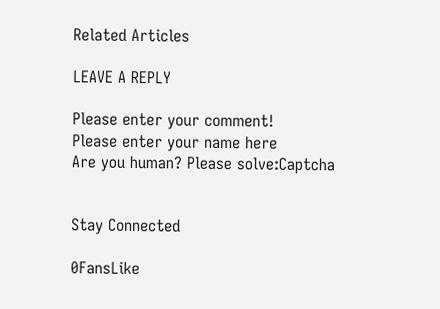Related Articles

LEAVE A REPLY

Please enter your comment!
Please enter your name here
Are you human? Please solve:Captcha


Stay Connected

0FansLike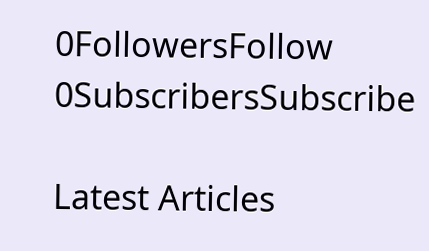0FollowersFollow
0SubscribersSubscribe

Latest Articles